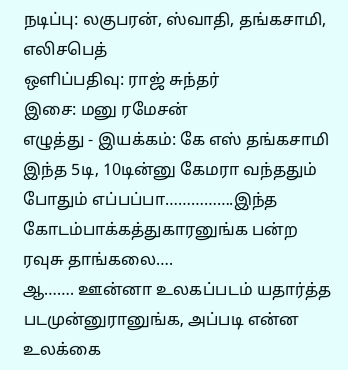நடிப்பு: லகுபரன், ஸ்வாதி, தங்கசாமி, எலிசபெத்
ஒளிப்பதிவு: ராஜ் சுந்தர்
இசை: மனு ரமேசன்
எழுத்து - இயக்கம்: கே எஸ் தங்கசாமி
இந்த 5டி, 10டின்னு கேமரா வந்ததும் போதும் எப்பப்பா…………….இந்த கோடம்பாக்கத்துகாரனுங்க பன்ற ரவுசு தாங்கலை….
ஆ……. ஊன்னா உலகப்படம் யதார்த்த படமுன்னுரானுங்க, அப்படி என்ன உலக்கை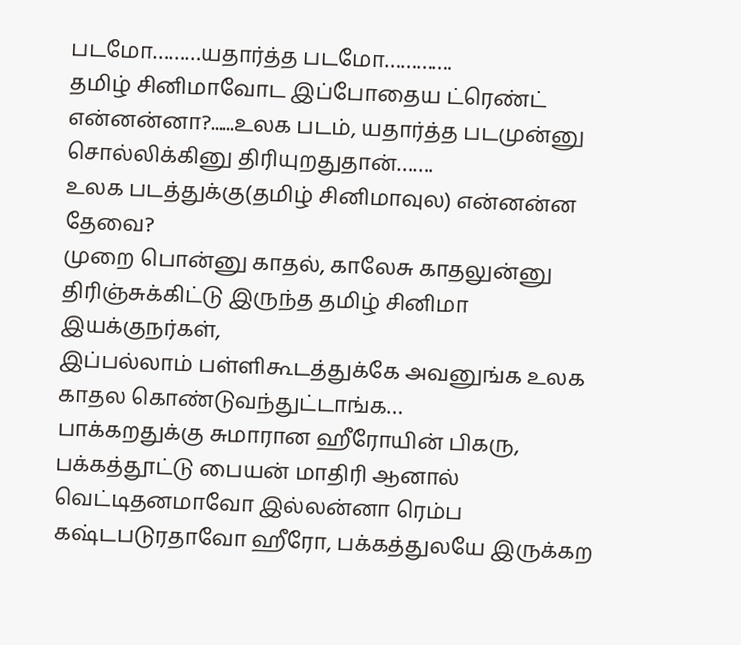படமோ………யதார்த்த படமோ………….
தமிழ் சினிமாவோட இப்போதைய ட்ரெண்ட் என்னன்னா?......உலக படம், யதார்த்த படமுன்னு சொல்லிக்கினு திரியுறதுதான்…….
உலக படத்துக்கு(தமிழ் சினிமாவுல) என்னன்ன தேவை?
முறை பொன்னு காதல், காலேசு காதலுன்னு திரிஞ்சுக்கிட்டு இருந்த தமிழ் சினிமா இயக்குநர்கள்,
இப்பல்லாம் பள்ளிகூடத்துக்கே அவனுங்க உலக காதல கொண்டுவந்துட்டாங்க…
பாக்கறதுக்கு சுமாரான ஹீரோயின் பிகரு, பக்கத்தூட்டு பையன் மாதிரி ஆனால் வெட்டிதனமாவோ இல்லன்னா ரெம்ப கஷ்டபடுரதாவோ ஹீரோ, பக்கத்துலயே இருக்கற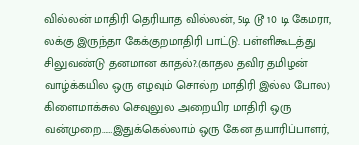வில்லன் மாதிரி தெரியாத வில்லன், 5டி டூ 10 டி கேமரா, லக்கு இருந்தா கேக்குறமாதிரி பாட்டு. பள்ளிகூடத்து சிலுவண்டு தனமான காதல்?.(காதல தவிர தமிழன் வாழ்க்கயில ஒரு எழவும் சொல்ற மாதிரி இல்ல போல) கிளைமாக்சுல செவுலுல அறையிர மாதிரி ஒரு வன்முறை……இதுக்கெல்லாம் ஒரு கேன தயாரிப்பாளர்,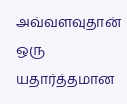அவ்வளவுதான் ஒரு யதார்த்தமான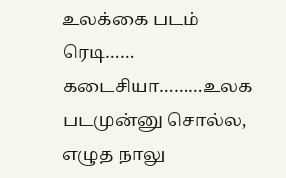உலக்கை படம் ரெடி…… கடைசியா………உலக படமுன்னு சொல்ல, எழுத நாலு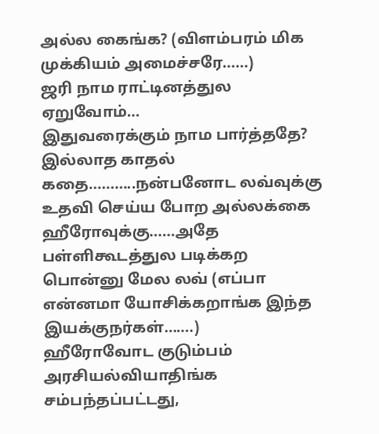அல்ல கைங்க? (விளம்பரம் மிக முக்கியம் அமைச்சரே……)
ஜரி நாம ராட்டினத்துல ஏறுவோம்…
இதுவரைக்கும் நாம பார்த்ததே? இல்லாத காதல் கதை………..நன்பனோட லவ்வுக்கு உதவி செய்ய போற அல்லக்கை ஹீரோவுக்கு……அதே பள்ளிகூடத்துல படிக்கற பொன்னு மேல லவ் (எப்பா என்னமா யோசிக்கறாங்க இந்த இயக்குநர்கள்…….)
ஹீரோவோட குடும்பம் அரசியல்வியாதிங்க சம்பந்தப்பட்டது,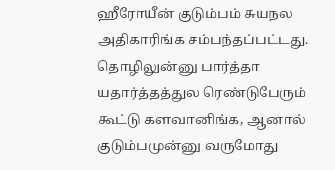ஹீரோயீன் குடும்பம் சுயநல அதிகாரிங்க சம்பந்தப்பட்டது.
தொழிலுன்னு பார்த்தா யதார்த்தத்துல ரெண்டுபேரும் கூட்டு களவானிங்க, ஆனால் குடும்பமுன்னு வருமோது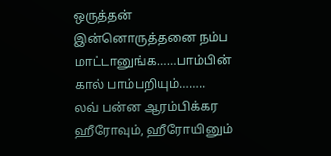ஒருத்தன் இன்னொருத்தனை நம்ப மாட்டானுங்க……பாம்பின் கால் பாம்பறியும்……..
லவ் பன்ன ஆரம்பிக்கர ஹீரோவும், ஹீரோயினும்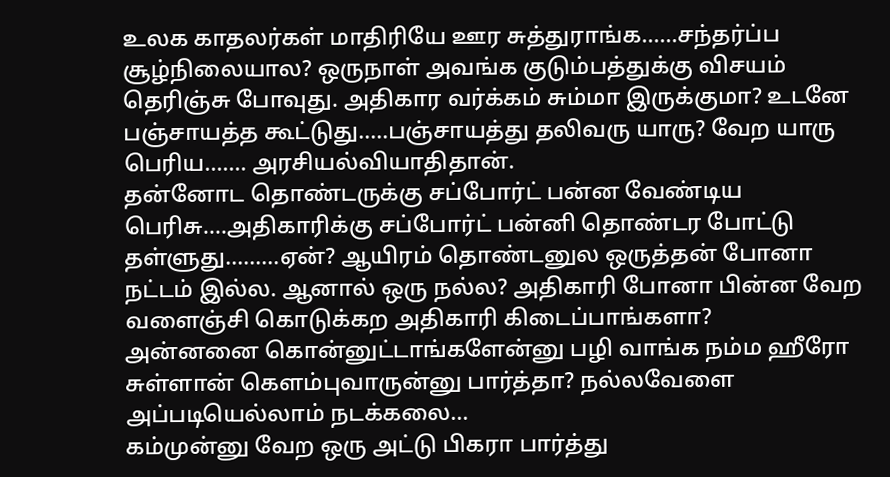உலக காதலர்கள் மாதிரியே ஊர சுத்துராங்க……சந்தர்ப்ப சூழ்நிலையால? ஒருநாள் அவங்க குடும்பத்துக்கு விசயம் தெரிஞ்சு போவுது. அதிகார வர்க்கம் சும்மா இருக்குமா? உடனே பஞ்சாயத்த கூட்டுது…..பஞ்சாயத்து தலிவரு யாரு? வேற யாரு பெரிய……. அரசியல்வியாதிதான்.
தன்னோட தொண்டருக்கு சப்போர்ட் பன்ன வேண்டிய பெரிசு….அதிகாரிக்கு சப்போர்ட் பன்னி தொண்டர போட்டு தள்ளுது………ஏன்? ஆயிரம் தொண்டனுல ஒருத்தன் போனா நட்டம் இல்ல. ஆனால் ஒரு நல்ல? அதிகாரி போனா பின்ன வேற வளைஞ்சி கொடுக்கற அதிகாரி கிடைப்பாங்களா?
அன்னனை கொன்னுட்டாங்களேன்னு பழி வாங்க நம்ம ஹீரோ சுள்ளான் கெளம்புவாருன்னு பார்த்தா? நல்லவேளை அப்படியெல்லாம் நடக்கலை…
கம்முன்னு வேற ஒரு அட்டு பிகரா பார்த்து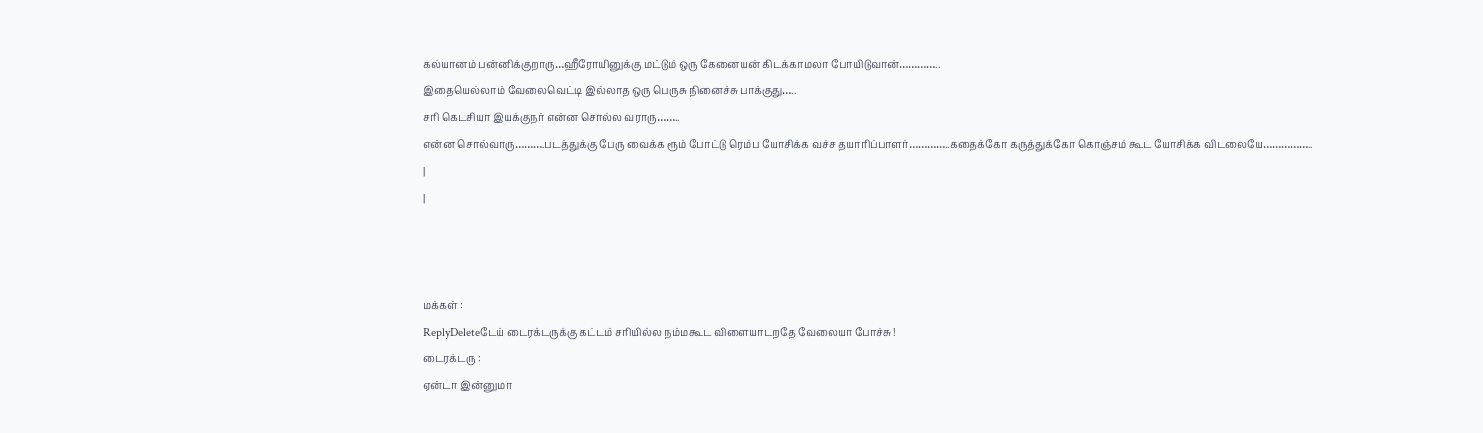கல்யானம் பன்னிக்குறாரு…ஹீரோயினுக்கு மட்டும் ஒரு கேனையன் கிடக்காமலா போயிடுவான்…………..
இதையெல்லாம் வேலைவெட்டி இல்லாத ஒரு பெருசு நினைச்சு பாக்குது…..
சரி கெடசியா இயக்குநர் என்ன சொல்ல வராரு……..
என்ன சொல்வாரு……….படத்துக்கு பேரு வைக்க ரூம் போட்டு ரெம்ப யோசிக்க வச்ச தயாரிப்பாளர்…………..கதைக்கோ கருத்துக்கோ கொஞ்சம் கூட யோசிக்க விடலையே……………..
|
|



மக்கள் :
ReplyDeleteடேய் டைரக்டருக்கு கட்டம் சரியில்ல நம்மகூட விளையாடறதே வேலையா போச்சு !
டைரக்டரு :
ஏன்டா இன்னுமா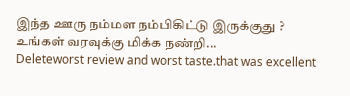இந்த ஊரு நம்மள நம்பிகிட்டு இருக்குது ?
உங்கள் வரவுக்கு மிக்க நண்றி...
Deleteworst review and worst taste.that was excellent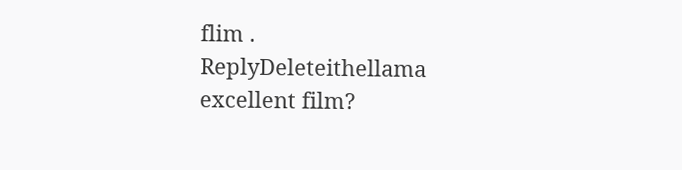flim .
ReplyDeleteithellama excellent film?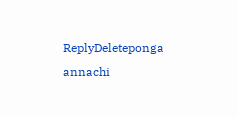ReplyDeleteponga annachi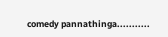comedy pannathinga...........